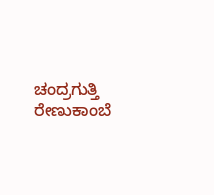ಚಂದ್ರಗುತ್ತಿ ರೇಣುಕಾಂಬೆ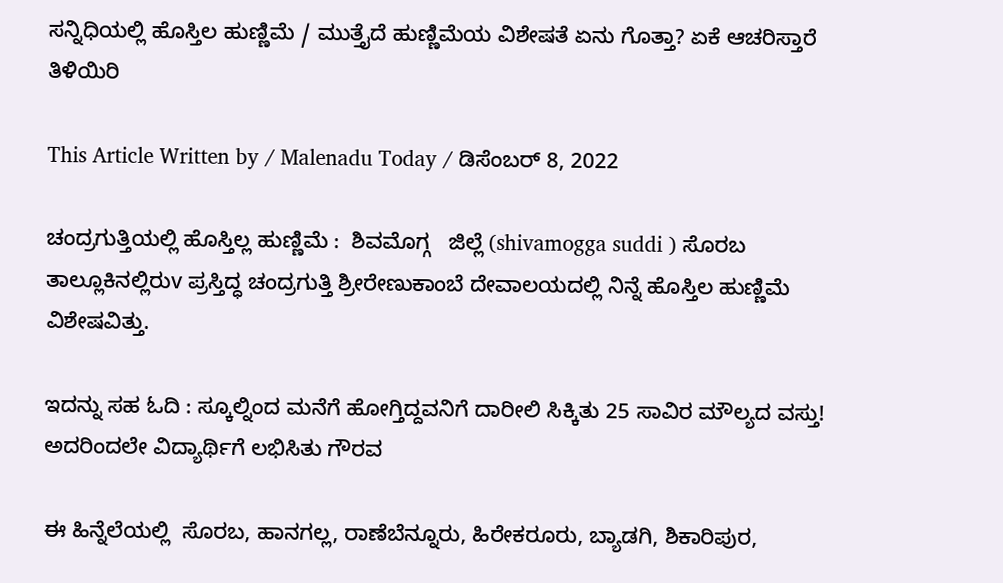ಸನ್ನಿಧಿಯಲ್ಲಿ ಹೊಸ್ತಿಲ ಹುಣ್ಣಿಮೆ / ಮುತ್ತೈದೆ ಹುಣ್ಣಿಮೆಯ ವಿಶೇಷತೆ ಏನು ಗೊತ್ತಾ? ಏಕೆ ಆಚರಿಸ್ತಾರೆ ತಿಳಿಯಿರಿ

This Article Written by / Malenadu Today / ಡಿಸೆಂಬರ್ 8, 2022

ಚಂದ್ರಗುತ್ತಿಯಲ್ಲಿ ಹೊಸ್ತಿಲ್ಲ ಹುಣ್ಣಿಮೆ :  ಶಿವಮೊಗ್ಗ   ಜಿಲ್ಲೆ (shivamogga suddi ) ಸೊರಬ ತಾಲ್ಲೂಕಿನಲ್ಲಿರುv ಪ್ರಸ್ತಿದ್ಧ ಚಂದ್ರಗುತ್ತಿ ಶ್ರೀರೇಣುಕಾಂಬೆ ದೇವಾಲಯದಲ್ಲಿ ನಿನ್ನೆ ಹೊಸ್ತಿಲ ಹುಣ್ಣಿಮೆ ವಿಶೇಷವಿತ್ತು.

ಇದನ್ನು ಸಹ ಓದಿ : ಸ್ಕೂಲ್ನಿಂದ ಮನೆಗೆ ಹೋಗ್ತಿದ್ದವನಿಗೆ ದಾರೀಲಿ ಸಿಕ್ಕಿತು 25 ಸಾವಿರ ಮೌಲ್ಯದ ವಸ್ತು! ಅದರಿಂದಲೇ ವಿದ್ಯಾರ್ಥಿಗೆ ಲಭಿಸಿತು ಗೌರವ

ಈ ಹಿನ್ನೆಲೆಯಲ್ಲಿ  ಸೊರಬ, ಹಾನಗಲ್ಲ, ರಾಣೆಬೆನ್ನೂರು, ಹಿರೇಕರೂರು, ಬ್ಯಾಡಗಿ, ಶಿಕಾರಿಪುರ,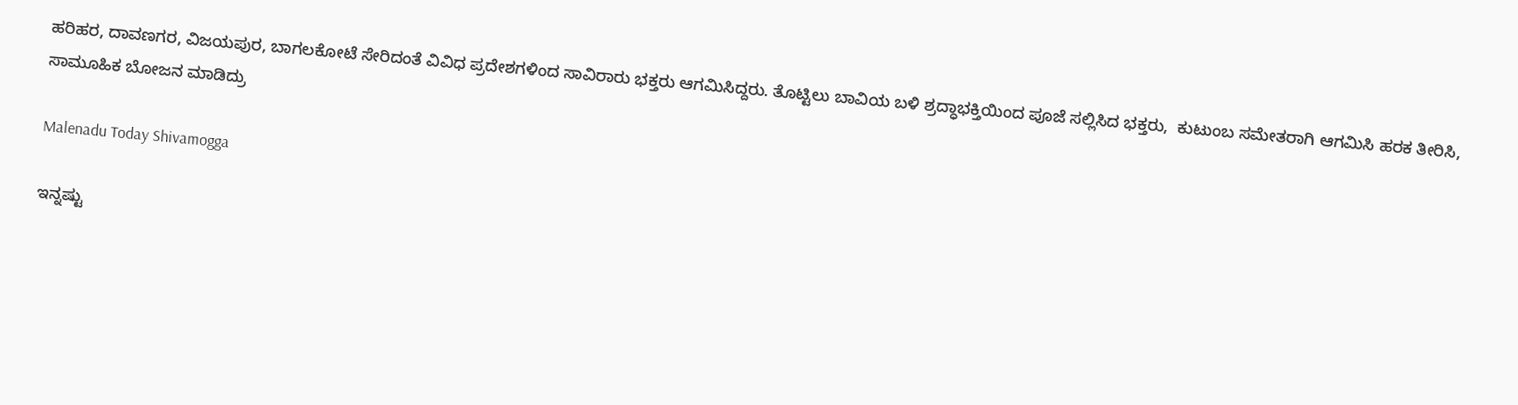ಹರಿಹರ, ದಾವಣಗರ, ವಿಜಯಪುರ, ಬಾಗಲಕೋಟೆ ಸೇರಿದಂತೆ ವಿವಿಧ ಪ್ರದೇಶಗಳಿಂದ ಸಾವಿರಾರು ಭಕ್ತರು ಆಗಮಿಸಿದ್ದರು. ತೊಟ್ಟಿಲು ಬಾವಿಯ ಬಳಿ ಶ್ರದ್ಧಾಭಕ್ತಿಯಿಂದ ಪೂಜೆ ಸಲ್ಲಿಸಿದ ಭಕ್ತರು,  ಕುಟುಂಬ ಸಮೇತರಾಗಿ ಆಗಮಿಸಿ ಹರಕ ತೀರಿಸಿ, ಸಾಮೂಹಿಕ ಬೋಜನ ಮಾಡಿದ್ರು

Malenadu Today Shivamogga

ಇನ್ನಷ್ಟು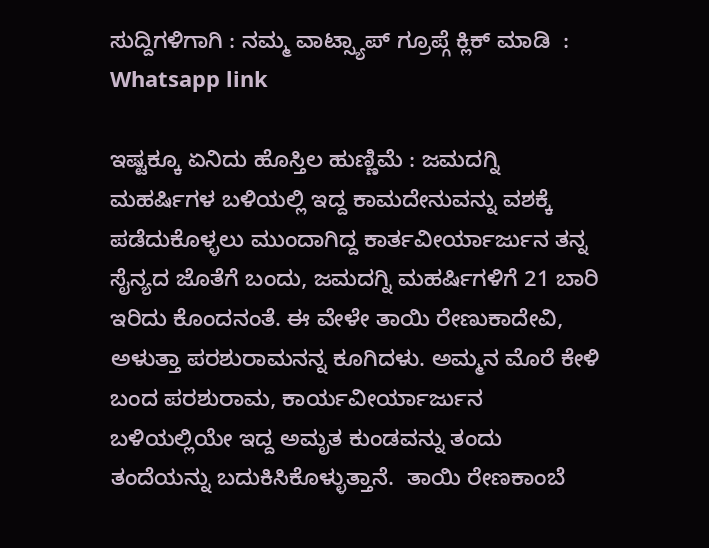ಸುದ್ದಿಗಳಿಗಾಗಿ : ನಮ್ಮ ವಾಟ್ಸ್ಯಾಪ್ ಗ್ರೂಪ್ಗೆ ಕ್ಲಿಕ್ ಮಾಡಿ  : Whatsapp link

ಇಷ್ಟಕ್ಕೂ ಏನಿದು ಹೊಸ್ತಿಲ ಹುಣ್ಣಿಮೆ : ಜಮದಗ್ನಿ ಮಹರ್ಷಿಗಳ ಬಳಿಯಲ್ಲಿ ಇದ್ದ ಕಾಮದೇನುವನ್ನು ವಶಕ್ಕೆ ಪಡೆದುಕೊಳ್ಳಲು ಮುಂದಾಗಿದ್ದ ಕಾರ್ತವೀರ್ಯಾರ್ಜುನ ತನ್ನ ಸೈನ್ಯದ ಜೊತೆಗೆ ಬಂದು, ಜಮದಗ್ನಿ ಮಹರ್ಷಿಗಳಿಗೆ 21 ಬಾರಿ ಇರಿದು ಕೊಂದನಂತೆ. ಈ ವೇಳೇ ತಾಯಿ ರೇಣುಕಾದೇವಿ, ಅಳುತ್ತಾ ಪರಶುರಾಮನನ್ನ ಕೂಗಿದಳು. ಅಮ್ಮನ ಮೊರೆ ಕೇಳಿ ಬಂದ ಪರಶುರಾಮ, ಕಾರ್ಯವೀರ್ಯಾರ್ಜುನ ಬಳಿಯಲ್ಲಿಯೇ ಇದ್ದ ಅಮೃತ ಕುಂಡವನ್ನು ತಂದು ತಂದೆಯನ್ನು ಬದುಕಿಸಿಕೊಳ್ಳುತ್ತಾನೆ.  ತಾಯಿ ರೇಣಕಾಂಬೆ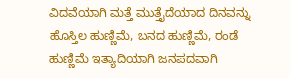ವಿದವೆಯಾಗಿ ಮತ್ತೆ ಮುತ್ತೈದೆಯಾದ ದಿನವನ್ನು ಹೊಸ್ತಿಲ ಹುಣ್ಣಿಮೆ, ಬನದ ಹುಣ್ಣಿಮೆ, ರಂಡೆ ಹುಣ್ಣಿಮೆ ಇತ್ಯಾದಿಯಾಗಿ ಜನಪದವಾಗಿ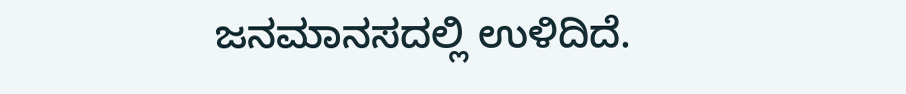ಜನಮಾನಸದಲ್ಲಿ ಉಳಿದಿದೆ.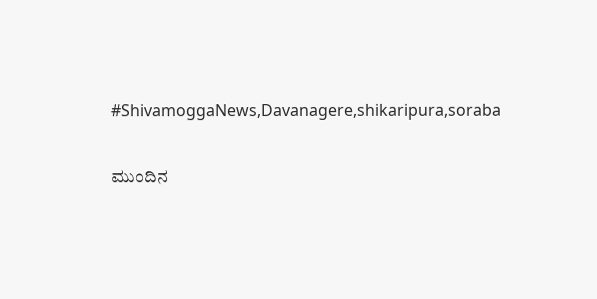#ShivamoggaNews,Davanagere,shikaripura,soraba

ಮುಂದಿನ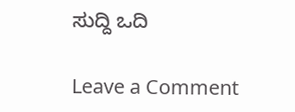ಸುದ್ದಿ ಒದಿ

Leave a Comment